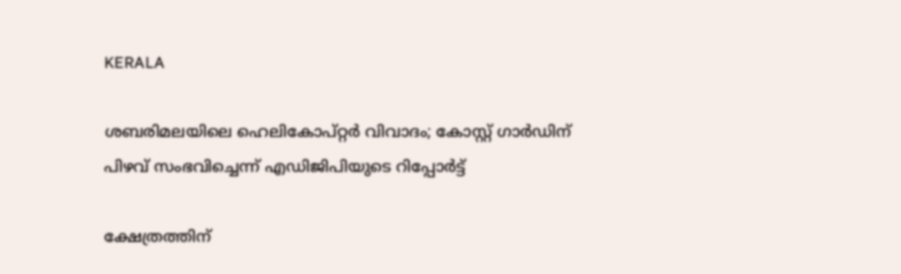KERALA

ശബരിമലയിലെ ഹെലികോപ്റ്റര്‍ വിവാദം; കോസ്റ്റ് ഗാര്‍ഡിന് പിഴവ് സംഭവിച്ചെന്ന് എഡിജിപിയുടെ റിപ്പോര്‍ട്ട്

ക്ഷേത്രത്തിന്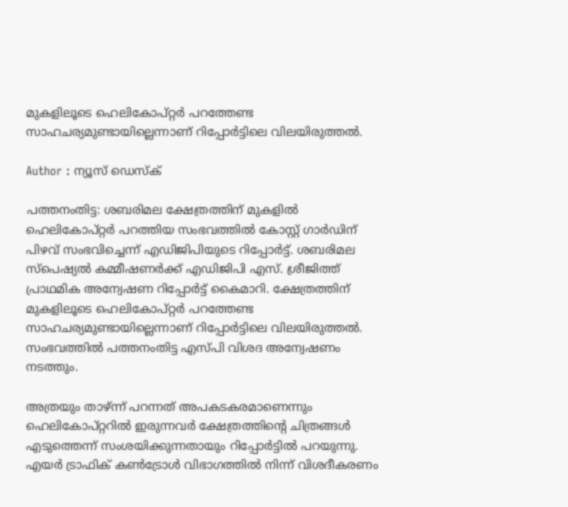മുകളിലൂടെ ഹെലികോപ്റ്റര്‍ പറത്തേണ്ട സാഹചര്യമുണ്ടായില്ലെന്നാണ് റിപ്പോർട്ടിലെ വിലയിരുത്തൽ.

Author : ന്യൂസ് ഡെസ്ക്

പത്തനംതിട്ട: ശബരിമല ക്ഷേത്രത്തിന് മുകളില്‍ ഹെലികോപ്റ്റര്‍ പറത്തിയ സംഭവത്തിൽ കോസ്റ്റ് ഗാര്‍ഡിന് പിഴവ് സംഭവിച്ചെന്ന് എഡിജിപിയുടെ റിപ്പോര്‍ട്ട്. ശബരിമല സ്‌പെഷ്യല്‍ കമ്മീഷണര്‍ക്ക് എഡിജിപി എസ്. ശ്രീജിത്ത് പ്രാഥമിക അന്വേഷണ റിപ്പോര്‍ട്ട് കൈമാറി. ക്ഷേത്രത്തിന് മുകളിലൂടെ ഹെലികോപ്റ്റര്‍ പറത്തേണ്ട സാഹചര്യമുണ്ടായില്ലെന്നാണ് റിപ്പോർട്ടിലെ വിലയിരുത്തൽ. സംഭവത്തിൽ പത്തനംതിട്ട എസ്‌പി വിശദ അന്വേഷണം നടത്തും.

അത്രയും താഴ്ന്ന് പറന്നത് അപകടകരമാണെന്നും ഹെലികോപ്റ്ററില്‍ ഇരുന്നവര്‍ ക്ഷേത്രത്തിൻ്റെ ചിത്രങ്ങള്‍ എടുത്തെന്ന് സംശയിക്കുന്നതായും റിപ്പോർട്ടിൽ പറയുന്നു. എയര്‍ ട്രാഫിക് കണ്‍ട്രോള്‍ വിഭാഗത്തില്‍ നിന്ന് വിശദീകരണം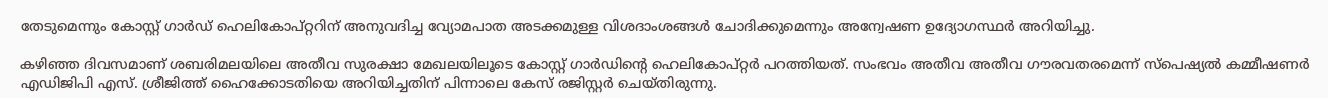തേടുമെന്നും കോസ്റ്റ് ഗാര്‍ഡ് ഹെലികോപ്റ്ററിന് അനുവദിച്ച വ്യോമപാത അടക്കമുള്ള വിശദാംശങ്ങള്‍ ചോദിക്കുമെന്നും അന്വേഷണ ഉദ്യോഗസ്ഥർ അറിയിച്ചു.

കഴിഞ്ഞ ദിവസമാണ് ശബരിമലയിലെ അതീവ സുരക്ഷാ മേഖലയിലൂടെ കോസ്റ്റ് ഗാർഡിൻ്റെ ഹെലികോപ്റ്റർ പറത്തിയത്. സംഭവം അതീവ അതീവ ഗൗരവതരമെന്ന് സ്പെഷ്യൽ കമ്മീഷണർ എഡിജിപി എസ്. ശ്രീജിത്ത് ഹൈക്കോടതിയെ അറിയിച്ചതിന് പിന്നാലെ കേസ് രജിസ്റ്റർ ചെയ്തിരുന്നു.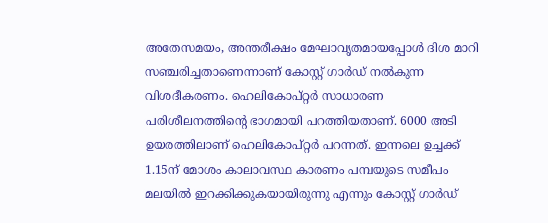അതേസമയം, അന്തരീക്ഷം മേഘാവൃതമായപ്പോൾ ദിശ മാറി സഞ്ചരിച്ചതാണെന്നാണ് കോസ്റ്റ് ഗാർഡ് നൽകുന്ന വിശദീകരണം. ഹെലികോപ്റ്റർ സാധാരണ പരിശീലനത്തിൻ്റെ ഭാഗമായി പറത്തിയതാണ്. 6000 അടി ഉയരത്തിലാണ് ഹെലികോപ്റ്റർ പറന്നത്. ഇന്നലെ ഉച്ചക്ക് 1.15ന് മോശം കാലാവസ്ഥ കാരണം പമ്പയുടെ സമീപം മലയിൽ ഇറക്കിക്കുകയായിരുന്നു എന്നും കോസ്റ്റ് ഗാർഡ്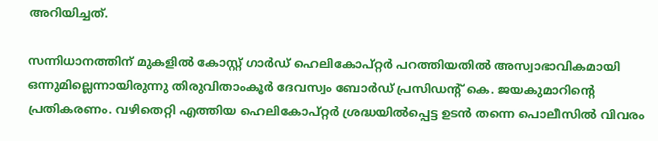അറിയിച്ചത്.

സന്നിധാനത്തിന് മുകളിൽ കോസ്റ്റ് ഗാർഡ് ഹെലികോപ്റ്റർ പറത്തിയതിൽ അസ്വാഭാവികമായി ഒന്നുമില്ലെന്നായിരുന്നു തിരുവിതാംകൂർ ദേവസ്വം ബോർഡ് പ്രസിഡൻ്റ് കെ. ജയകുമാറിൻ്റെ പ്രതികരണം. വഴിതെറ്റി എത്തിയ ഹെലികോപ്റ്റർ ശ്രദ്ധയിൽപ്പെട്ട ഉടൻ തന്നെ പൊലീസിൽ വിവരം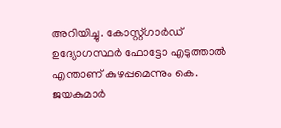അറിയിച്ചു. കോസ്റ്റ്ഗാർഡ് ഉദ്യോഗസ്ഥർ ഫോട്ടോ എടുത്താൽ എന്താണ് കുഴപ്പമെന്നും കെ. ജയകുമാർ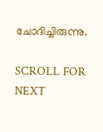ചോദിച്ചിരുന്നു.

SCROLL FOR NEXT